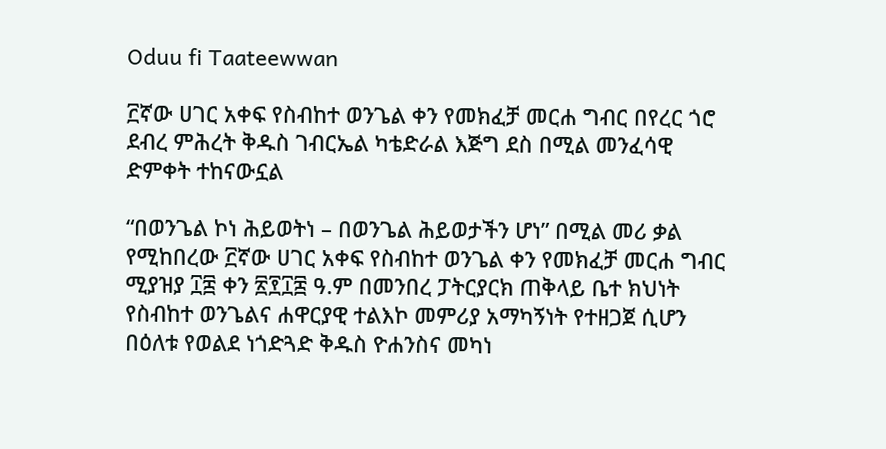Oduu fi Taateewwan

፫ኛው ሀገር አቀፍ የስብከተ ወንጌል ቀን የመክፈቻ መርሐ ግብር በየረር ጎሮ ደብረ ምሕረት ቅዱስ ገብርኤል ካቴድራል እጅግ ደስ በሚል መንፈሳዊ ድምቀት ተከናውኗል

“በወንጌል ኮነ ሕይወትነ – በወንጌል ሕይወታችን ሆነ” በሚል መሪ ቃል የሚከበረው ፫ኛው ሀገር አቀፍ የስብከተ ወንጌል ቀን የመክፈቻ መርሐ ግብር ሚያዝያ ፲፰ ቀን ፳፻፲፰ ዓ.ም በመንበረ ፓትርያርክ ጠቅላይ ቤተ ክህነት የስብከተ ወንጌልና ሐዋርያዊ ተልእኮ መምሪያ አማካኝነት የተዘጋጀ ሲሆን በዕለቱ የወልደ ነጎድጓድ ቅዱስ ዮሐንስና መካነ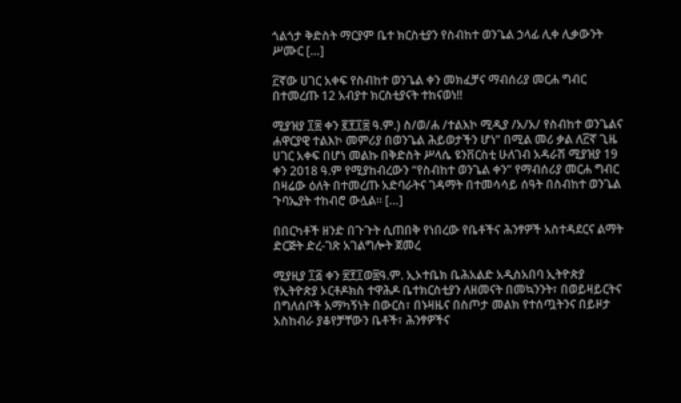ጎልጎታ ቅድስት ማርያም ቤተ ክርስቲያን የስብከተ ወንጌል ኃላፊ ሊቀ ሊቃውንት ሥሙር […]

፫ኛው ሀገር አቀፍ የስብከተ ወንጌል ቀን መክፈቻና ማብሰሪያ መርሐ ግብር በተመረጡ 12 አብያተ ክርስቲያናት ተከናወነ!!

ሚያዝያ ፲፰ ቀን ፪፻፲፰ ዓ.ም.) ስ/ወ/ሐ /ተልእኮ ሚዲያ /አ/አ/ የስብከተ ወንጌልና ሐዋርያዊ ተልእኮ መምሪያ በወንጌል ሕይወታችን ሆነ” በሚል መሪ ቃል ለ፫ኛ ጊዜ ሀገር አቀፍ በሆነ መልኩ በቅድስት ሥላሴ ዩንቨርስቲ ሁለገብ አዳራሽ ሚያዝያ 19 ቀን 2018 ዓ.ም የሚያከብረውን “የስብከተ ወንጌል ቀን” የማብሰሪያ መርሐ ግብር በዛሬው ዕለት በተመረጡ አድባራትና ገዳማት በተመሳሳይ ሰዓት በስብከተ ወንጌል ጉባኤያት ተከብሮ ውሏል። […]

በበርካቶች ዘንድ በጉጉት ሲጠበቅ የነበረው የቤቶችና ሕንፃዎች አስተዳደርና ልማት ድርጅት ድረ-ገጽ አገልግሎት ጀመረ

ሚያዚያ ፲፭ ቀን ፳፻፲ወ፰ዓ.ም. ኢኦተቤክ ቤሕአልድ አዲስአበባ ኢትዮጵያ የኢትዮጵያ ኦርቶዶክስ ተዋሕዶ ቤተክርስቲያን ለዘመናት በመኳንንት፣ በወይዛይርትና በግለሰቦች አማካኝነት በውርስ፣ በኑዛዜና በስጦታ መልክ የተሰጧትንና በይዞታ አስከብራ ያቆየቻቸውን ቤቶች፣ ሕንፃዎችና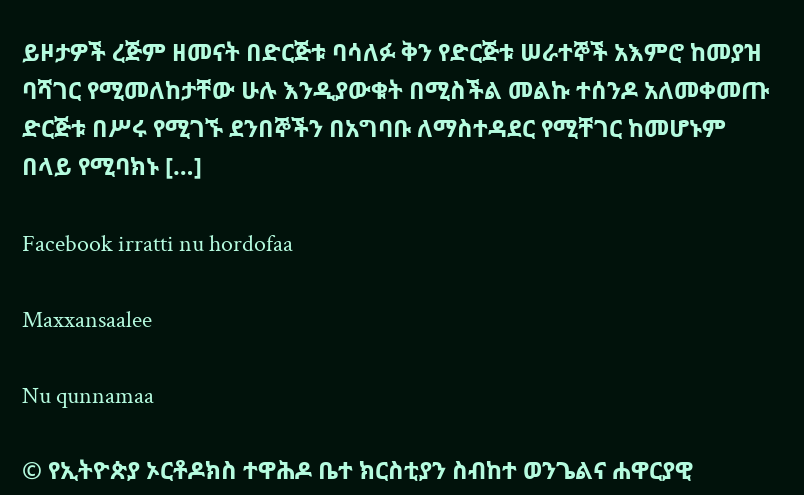ይዞታዎች ረጅም ዘመናት በድርጅቱ ባሳለፉ ቅን የድርጅቱ ሠራተኞች አእምሮ ከመያዝ ባሻገር የሚመለከታቸው ሁሉ እንዲያውቁት በሚስችል መልኩ ተሰንዶ አለመቀመጡ ድርጅቱ በሥሩ የሚገኙ ደንበኞችን በአግባቡ ለማስተዳደር የሚቸገር ከመሆኑም በላይ የሚባክኑ […]

Facebook irratti nu hordofaa

Maxxansaalee

Nu qunnamaa

© የኢትዮጵያ ኦርቶዶክስ ተዋሕዶ ቤተ ክርስቲያን ስብከተ ወንጌልና ሐዋርያዊ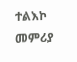ተልእኮ መምሪያ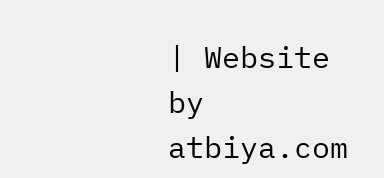| Website by atbiya.com